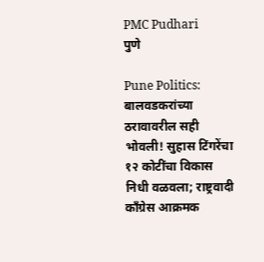PMC Pudhari
पुणे

Pune Politics: बालवडकरांच्या ठरावावरील सही भोवली! सुहास टिंगरेंचा १२ कोटींचा विकास निधी वळवला; राष्ट्रवादी कॉंग्रेस आक्रमक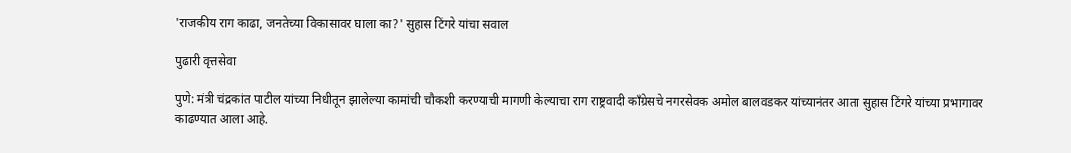'राजकीय राग काढा, जनतेच्या विकासावर घाला का?' सुहास टिंगरे यांचा सवाल

पुढारी वृत्तसेवा

पुणे: मंत्री चंद्रकांत पाटील यांच्या निधीतून झालेल्या कामांची चौकशी करण्याची मागणी केल्याचा राग राष्ट्रवादी काँग्रेसचे नगरसेवक अमोल बालवडकर यांच्यानंतर आता सुहास टिंगरे यांच्या प्रभागावर काढण्यात आला आहे.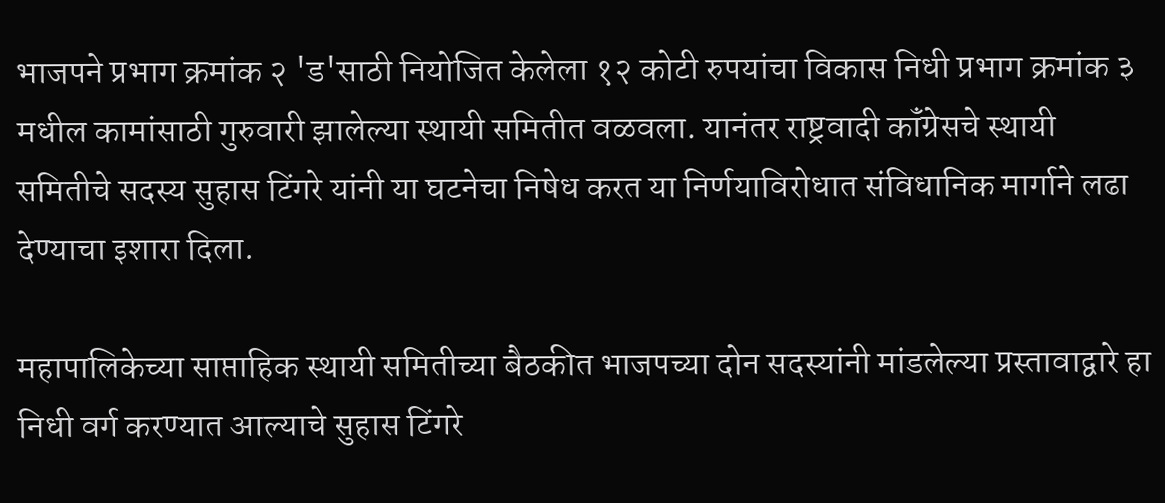भाजपने प्रभाग क्रमांक २ 'ड'साठी नियोजित केलेला १२ कोटी रुपयांचा विकास निधी प्रभाग क्रमांक ३ मधील कामांसाठी गुरुवारी झालेल्या स्थायी समितीत वळवला. यानंतर राष्ट्रवादी कॉंग्रेसचे स्थायी समितीचे सदस्य सुहास टिंगरे यांनी या घटनेचा निषेध करत या निर्णयाविरोधात संविधानिक मार्गाने लढा देण्याचा इशारा दिला.

महापालिकेच्या साप्ताहिक स्थायी समितीच्या बैठकीत भाजपच्या दोन सदस्यांनी मांडलेल्या प्रस्तावाद्वारे हा निधी वर्ग करण्यात आल्याचे सुहास टिंगरे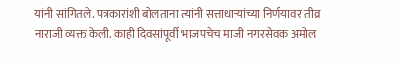यांनी सांगितले. पत्रकारांशी बोलताना त्यांनी सत्ताधाऱ्यांच्या निर्णयावर तीव्र नाराजी व्यक्त केली. काही दिवसांपूर्वी भाजपचेच माजी नगरसेवक अमोल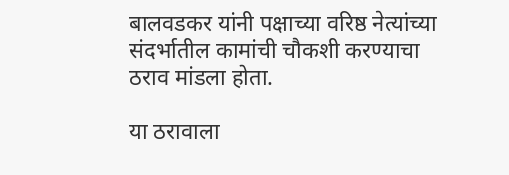बालवडकर यांनी पक्षाच्या वरिष्ठ नेत्यांच्या संदर्भातील कामांची चौकशी करण्याचा ठराव मांडला होता.

या ठरावाला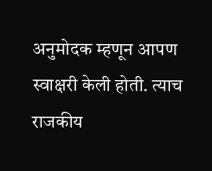अनुमोदक म्हणून आपण स्वाक्षरी केली होती. त्याच राजकीय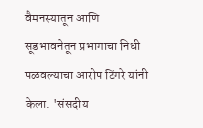वैमनस्यातून आणि सूडभावनेतून प्रभागाचा निधी पळवल्याचा आरोप टिंगरे यांनी केला. 'संसदीय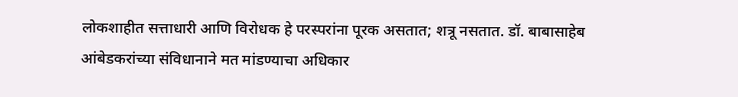लोकशाहीत सत्ताधारी आणि विरोधक हे परस्परांना पूरक असतात; शत्रू नसतात. डॉ. बाबासाहेब आंबेडकरांच्या संविधानाने मत मांडण्याचा अधिकार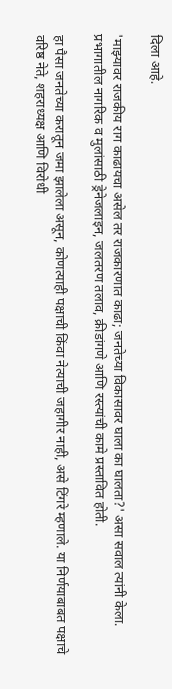दिला आहे.

'माझ्यावर राजकीय राग काढायचा असेल तर राजकारणात काढा; जनतेच्या विकासावर घाला का घालता?' असा सवाल त्यांनी केला. प्रभागातील नागरिक व मुलांसाठी ड्रेनेजलाइन, जलतरण तलाव, क्रीडांगणे आणि रस्त्यांची कामे प्रस्तावित होती.

हा पैसा जनतेच्या करातून जमा झालेला असून, कोणत्याही पक्षाची किंवा नेत्याची जहागीर नाही, असे टिंगरे म्हणाले. या निर्णयाबाबत पक्षाचे वरिष्ठ नेते, शहराध्यक्ष आणि विरोधी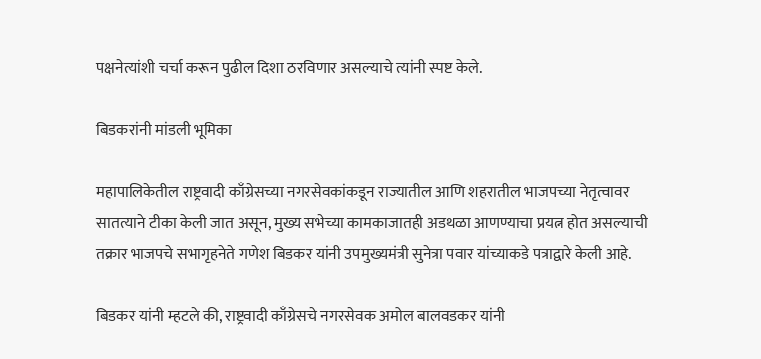पक्षनेत्यांशी चर्चा करून पुढील दिशा ठरविणार असल्याचे त्यांनी स्पष्ट केले.

बिडकरांनी मांडली भूमिका

महापालिकेतील राष्ट्रवादी काँग्रेसच्या नगरसेवकांकडून राज्यातील आणि शहरातील भाजपच्या नेतृत्वावर सातत्याने टीका केली जात असून, मुख्य सभेच्या कामकाजातही अडथळा आणण्याचा प्रयत्न होत असल्याची तक्रार भाजपचे सभागृहनेते गणेश बिडकर यांनी उपमुख्यमंत्री सुनेत्रा पवार यांच्याकडे पत्राद्वारे केली आहे.

बिडकर यांनी म्हटले की, राष्ट्रवादी काँग्रेसचे नगरसेवक अमोल बालवडकर यांनी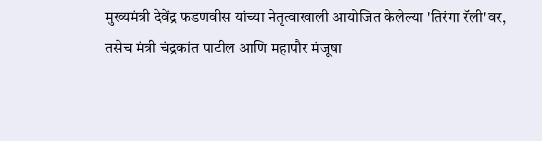मुख्यमंत्री देवेंद्र फडणवीस यांच्या नेतृत्वाखाली आयोजित केलेल्या 'तिरंगा रॅली'वर, तसेच मंत्री चंद्रकांत पाटील आणि महापौर मंजूषा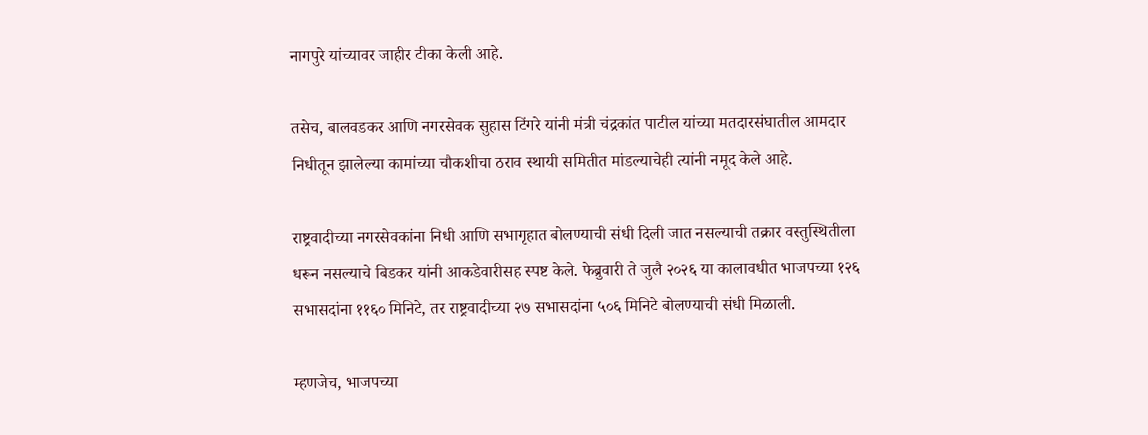नागपुरे यांच्यावर जाहीर टीका केली आहे.

तसेच, बालवडकर आणि नगरसेवक सुहास टिंगरे यांनी मंत्री चंद्रकांत पाटील यांच्या मतदारसंघातील आमदार निधीतून झालेल्या कामांच्या चौकशीचा ठराव स्थायी समितीत मांडल्याचेही त्यांनी नमूद केले आहे.

राष्ट्रवादीच्या नगरसेवकांना निधी आणि सभागृहात बोलण्याची संधी दिली जात नसल्याची तक्रार वस्तुस्थितीला धरून नसल्याचे बिडकर यांनी आकडेवारीसह स्पष्ट केले. फेब्रुवारी ते जुलै २०२६ या कालावधीत भाजपच्या १२६ सभासदांना ११६० मिनिटे, तर राष्ट्रवादीच्या २७ सभासदांना ५०६ मिनिटे बोलण्याची संधी मिळाली.

म्हणजेच, भाजपच्या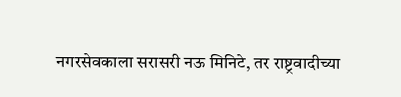नगरसेवकाला सरासरी नऊ मिनिटे, तर राष्ट्रवादीच्या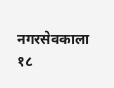नगरसेवकाला १८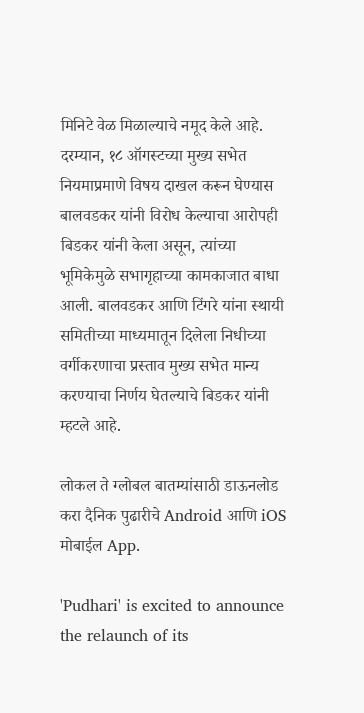मिनिटे वेळ मिळाल्याचे नमूद केले आहे. दरम्यान, १८ ऑगस्टच्या मुख्य सभेत नियमाप्रमाणे विषय दाखल करून घेण्यास बालवडकर यांनी विरोध केल्याचा आरोपही बिडकर यांनी केला असून, त्यांच्या भूमिकेमुळे सभागृहाच्या कामकाजात बाधा आली. बालवडकर आणि टिंगरे यांना स्थायी समितीच्या माध्यमातून दिलेला निधीच्या वर्गीकरणाचा प्रस्ताव मुख्य सभेत मान्य करण्याचा निर्णय घेतल्याचे बिडकर यांनी म्हटले आहे.

लोकल ते ग्लोबल बातम्यांसाठी डाऊनलोड करा दैनिक पुढारीचे Android आणि iOS मोबाईल App.

'Pudhari' is excited to announce the relaunch of its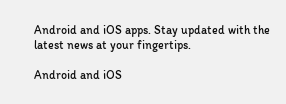Android and iOS apps. Stay updated with the latest news at your fingertips.

Android and iOS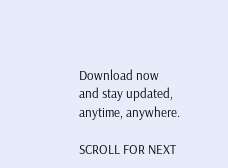Download now and stay updated, anytime, anywhere.

SCROLL FOR NEXT